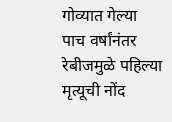गोव्यात गेल्या पाच वर्षांनंतर रेबीजमुळे पहिल्या मृत्यूची नोंद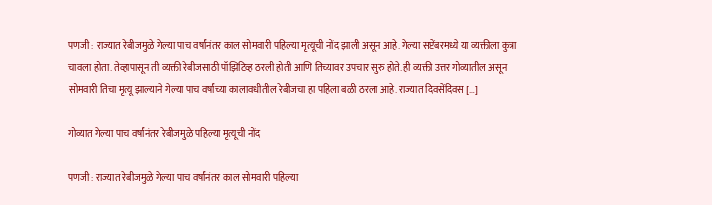पणजी : राज्यात रेबीजमुळे गेल्या पाच वर्षांनंतर काल सोमवारी पहिल्या मृत्यूची नोंद झाली असून आहे. गेल्या सप्टेंबरमध्ये या व्यक्तीला कुत्रा चावला होता. तेव्हापासून ती व्यक्ती रेबीजसाठी पॉझिटिव्ह ठरली होती आणि तिच्यावर उपचार सुरु होते. ही व्यक्ती उत्तर गोव्यातील असून सोमवारी तिचा मृत्यू झाल्याने गेल्या पाच वर्षांच्या कालावधीतील रेबीजचा हा पहिला बळी ठरला आहे. राज्यात दिवसेंदिवस […]

गोव्यात गेल्या पाच वर्षांनंतर रेबीजमुळे पहिल्या मृत्यूची नोंद

पणजी : राज्यात रेबीजमुळे गेल्या पाच वर्षांनंतर काल सोमवारी पहिल्या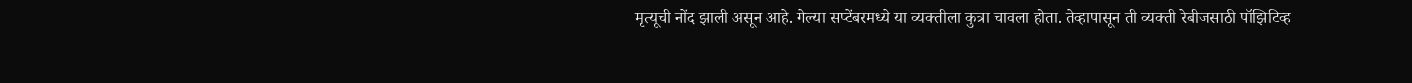मृत्यूची नोंद झाली असून आहे. गेल्या सप्टेंबरमध्ये या व्यक्तीला कुत्रा चावला होता. तेव्हापासून ती व्यक्ती रेबीजसाठी पॉझिटिव्ह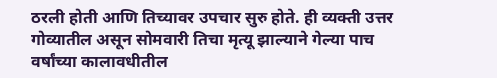ठरली होती आणि तिच्यावर उपचार सुरु होते. ही व्यक्ती उत्तर गोव्यातील असून सोमवारी तिचा मृत्यू झाल्याने गेल्या पाच वर्षांच्या कालावधीतील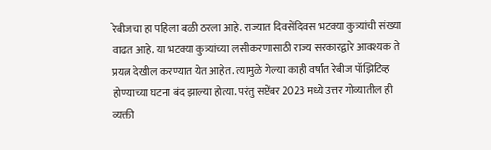रेबीजचा हा पहिला बळी ठरला आहे. राज्यात दिवसेंदिवस भटक्या कुत्र्यांची संख्या वाढत आहे. या भटक्या कुत्र्यांच्या लसीकरणासाठी राज्य सरकारद्वारे आवश्यक ते प्रयत्न देखील करण्यात येत आहेत. त्यामुळे गेल्या काही वर्षांत रेबीज पॉझिटिव्ह होण्याच्या घटना बंद झाल्या होत्या. परंतु सप्टेंबर 2023 मध्ये उत्तर गोव्यातील ही व्यक्ती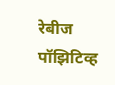रेबीज पॉझिटिव्ह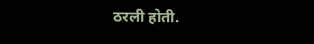ठरली होती.